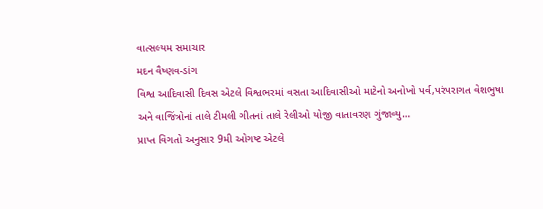વાત્સલ્યમ સમાચાર
મદન વૈષ્ણવ-ડાંગ
વિશ્વ આદિવાસી દિવસ એટલે વિશ્વભરમાં વસતા આદિવાસીઓ માટેનો અનોખો પર્વ,પરંપરાગત વેશભુષા અને વાજિંત્રોનાં તાલે ટીમલી ગીતનાં તાલે રેલીઓ યોજી વાતાવરણ ગુંજાવ્યુ…
પ્રાપ્ત વિગતો અનુસાર 9મી ઓગષ્ટ એટલે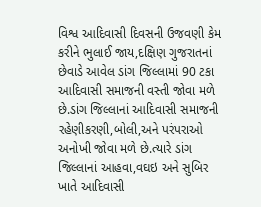વિશ્વ આદિવાસી દિવસની ઉજવણી કેમ કરીને ભુલાઈ જાય,દક્ષિણ ગુજરાતનાં છેવાડે આવેલ ડાંગ જિલ્લામાં 90 ટકા આદિવાસી સમાજની વસ્તી જોવા મળે છે.ડાંગ જિલ્લાનાં આદિવાસી સમાજની રહેણીકરણી,બોલી,અને પરંપરાઓ અનોખી જોવા મળે છે.ત્યારે ડાંગ જિલ્લાનાં આહવા,વઘઇ અને સુબિર ખાતે આદિવાસી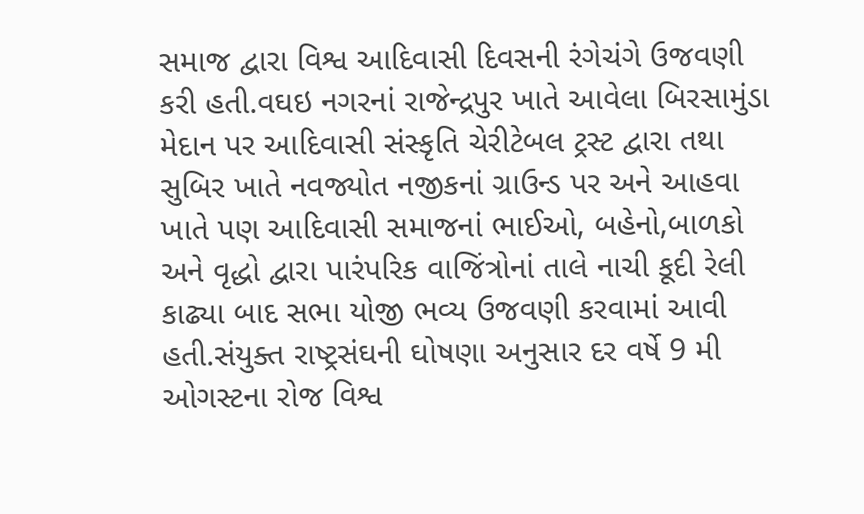સમાજ દ્વારા વિશ્વ આદિવાસી દિવસની રંગેચંગે ઉજવણી કરી હતી.વઘઇ નગરનાં રાજેન્દ્રપુર ખાતે આવેલા બિરસામુંડા મેદાન પર આદિવાસી સંસ્કૃતિ ચેરીટેબલ ટ્રસ્ટ દ્વારા તથા સુબિર ખાતે નવજ્યોત નજીકનાં ગ્રાઉન્ડ પર અને આહવા ખાતે પણ આદિવાસી સમાજનાં ભાઈઓ, બહેનો,બાળકો અને વૃદ્ધો દ્વારા પારંપરિક વાજિંત્રોનાં તાલે નાચી કૂદી રેલી કાઢ્યા બાદ સભા યોજી ભવ્ય ઉજવણી કરવામાં આવી હતી.સંયુક્ત રાષ્ટ્રસંઘની ઘોષણા અનુસાર દર વર્ષે 9 મી ઓગસ્ટના રોજ વિશ્વ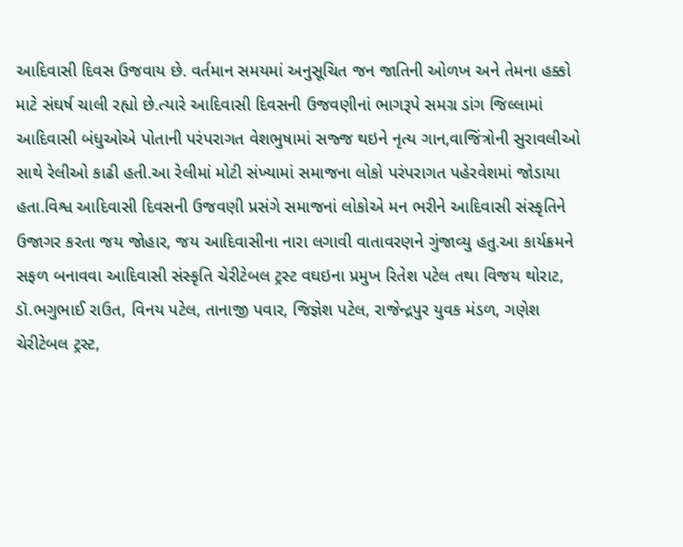આદિવાસી દિવસ ઉજવાય છે. વર્તમાન સમયમાં અનુસૂચિત જન જાતિની ઓળખ અને તેમના હક્કો માટે સંઘર્ષ ચાલી રહ્યો છે.ત્યારે આદિવાસી દિવસની ઉજવણીનાં ભાગરૂપે સમગ્ર ડાંગ જિલ્લામાં આદિવાસી બંધુઓએ પોતાની પરંપરાગત વેશભુષામાં સજ્જ થઇને નૃત્ય ગાન,વાજિંત્રોની સુરાવલીઓ સાથે રેલીઓ કાઢી હતી.આ રેલીમાં મોટી સંખ્યામાં સમાજના લોકો પરંપરાગત પહેરવેશમાં જોડાયા હતા.વિશ્વ આદિવાસી દિવસની ઉજવણી પ્રસંગે સમાજનાં લોકોએ મન ભરીને આદિવાસી સંસ્કૃતિને ઉજાગર કરતા જય જોહાર, જય આદિવાસીના નારા લગાવી વાતાવરણને ગુંજાવ્યુ હતુ.આ કાર્યક્રમને સફળ બનાવવા આદિવાસી સંસ્કૃતિ ચેરીટેબલ ટ્રસ્ટ વઘઇના પ્રમુખ રિતેશ પટેલ તથા વિજય થોરાટ, ડૉ.ભગુભાઈ રાઉત, વિનય પટેલ, તાનાજી પવાર, જિજ્ઞેશ પટેલ, રાજેન્દ્રપુર યુવક મંડળ, ગણેશ ચેરીટેબલ ટ્રસ્ટ,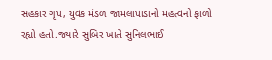સહકાર ગૃપ, યુવક મંડળ જામલાપાડાનો મહત્વનો ફાળો રહ્યો હતો.જ્યારે સુબિર ખાતે સુનિલભાઈ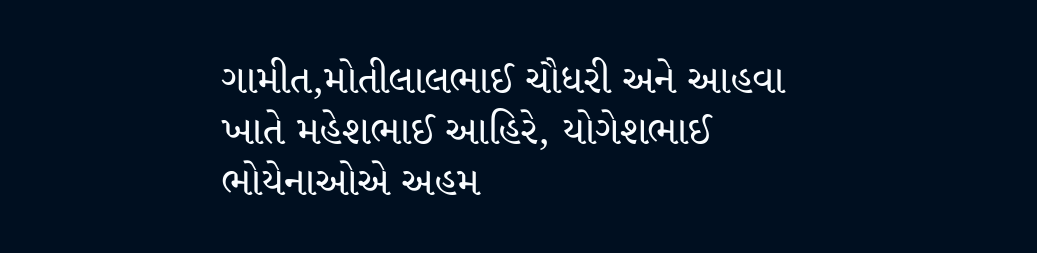ગામીત,મોતીલાલભાઈ ચૌધરી અને આહવા ખાતે મહેશભાઈ આહિરે, યોગેશભાઈ ભોયેનાઓએ અહમ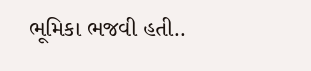ભૂમિકા ભજવી હતી..